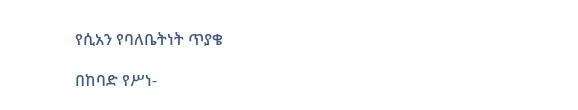የሲአን የባለቤትነት ጥያቄ

በከባድ የሥነ-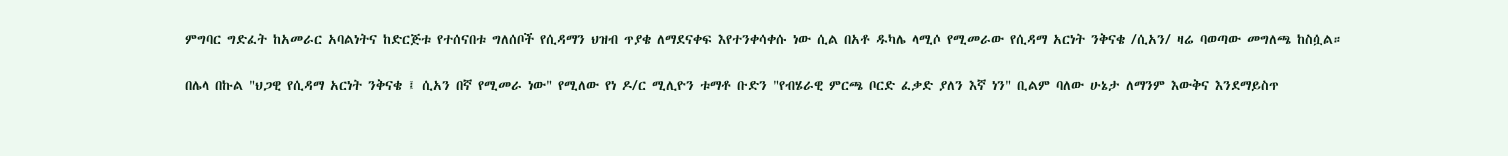ምግባር ግድፈት ከአመራር አባልነትና ከድርጅቱ የተሰናበቱ ግለሰቦች የሲዳማን ህዝብ ጥያቄ ለማደናቀፍ እየተንቀሳቀሱ ነው ሲል በአቶ ዱካሌ ላሚሶ የሚመራው የሲዳማ አርነት ንቅናቄ /ሲአን/ ዛሬ ባወጣው መግለጫ ከስሷል።

በሌላ በኩል "ህጋዊ የሲዳማ አርነት ንቅናቄ ፤ ሲአን በኛ የሚመራ ነው" የሚለው የነ ዶ/ር ሚሊዮን ቱማቶ ቡድን "የብሄራዊ ምርጫ ቦርድ ፈቃድ ያለን እኛ ነን" ቢልም ባለው ሁኔታ ለማንም እውቅና እንደማይስጥ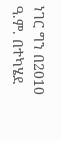ነገር ግን በ2010 ዓ.ም. በተካሄደ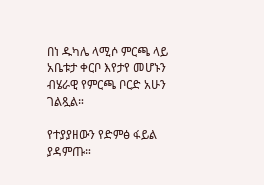በነ ዱካሌ ላሚሶ ምርጫ ላይ አቤቱታ ቀርቦ እየታየ መሆኑን ብሄራዊ የምርጫ ቦርድ አሁን ገልጿል።

የተያያዘውን የድምፅ ፋይል ያዳምጡ።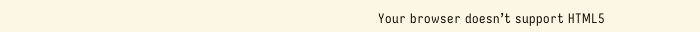Your browser doesn’t support HTML5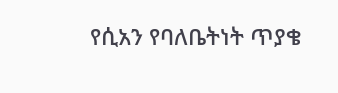የሲአን የባለቤትነት ጥያቄ